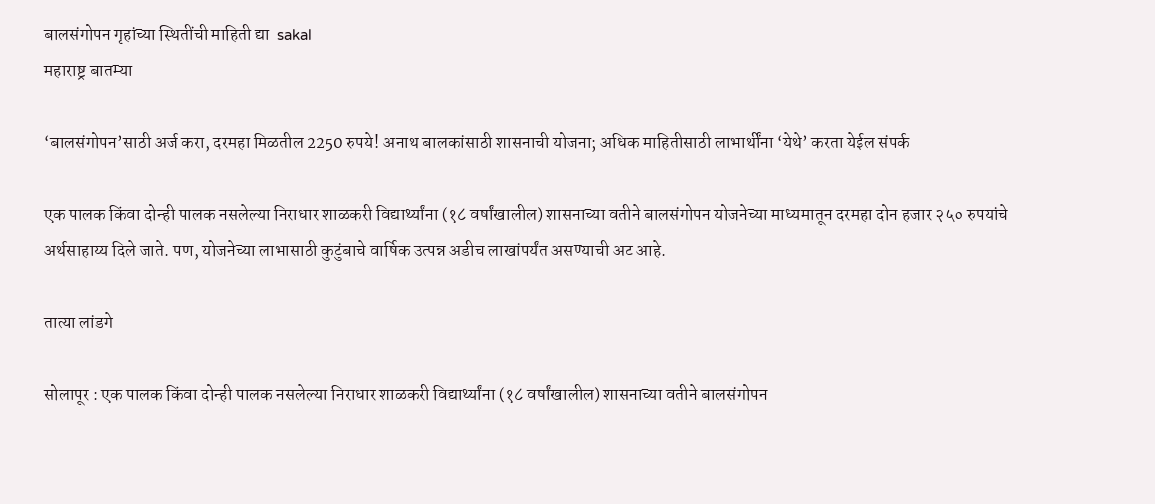बालसंगोपन गृहांच्या स्थितींची माहिती द्या  sakal
महाराष्ट्र बातम्या

‘बालसंगोपन’साठी अर्ज करा, दरमहा मिळतील 2250 रुपये! अनाथ बालकांसाठी शासनाची योजना; अधिक माहितीसाठी लाभार्थींना ‘येथे’ करता येईल संपर्क

एक पालक किंवा दोन्ही पालक नसलेल्या निराधार शाळकरी विद्यार्थ्यांना (१८ वर्षांखालील) शासनाच्या वतीने बालसंगोपन योजनेच्या माध्यमातून दरमहा दोन हजार २५० रुपयांचे अर्थसाहाय्य दिले जाते. पण, योजनेच्या लाभासाठी कुटुंबाचे वार्षिक उत्पन्न अडीच लाखांपर्यंत असण्याची अट आहे.

तात्या लांडगे

सोलापूर : एक पालक किंवा दोन्ही पालक नसलेल्या निराधार शाळकरी विद्यार्थ्यांना (१८ वर्षांखालील) शासनाच्या वतीने बालसंगोपन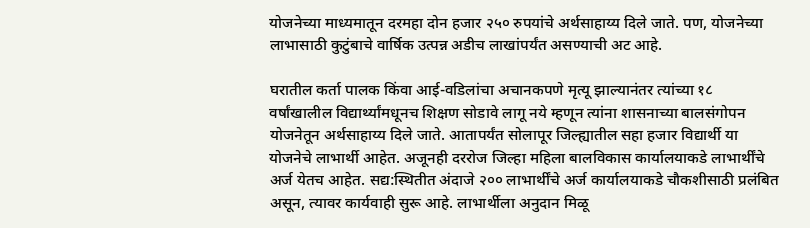योजनेच्या माध्यमातून दरमहा दोन हजार २५० रुपयांचे अर्थसाहाय्य दिले जाते. पण, योजनेच्या लाभासाठी कुटुंबाचे वार्षिक उत्पन्न अडीच लाखांपर्यंत असण्याची अट आहे.

घरातील कर्ता पालक किंवा आई-वडिलांचा अचानकपणे मृत्यू झाल्यानंतर त्यांच्या १८ वर्षांखालील विद्यार्थ्यांमधूनच शिक्षण सोडावे लागू नये म्हणून त्यांना शासनाच्या बालसंगोपन योजनेतून अर्थसाहाय्य दिले जाते. आतापर्यंत सोलापूर जिल्ह्यातील सहा हजार विद्यार्थी या योजनेचे लाभार्थी आहेत. अजूनही दररोज जिल्हा महिला बालविकास कार्यालयाकडे लाभार्थींचे अर्ज येतच आहेत. सद्य:स्थितीत अंदाजे २०० लाभार्थींचे अर्ज कार्यालयाकडे चौकशीसाठी प्रलंबित असून, त्यावर कार्यवाही सुरू आहे. लाभार्थीला अनुदान मिळू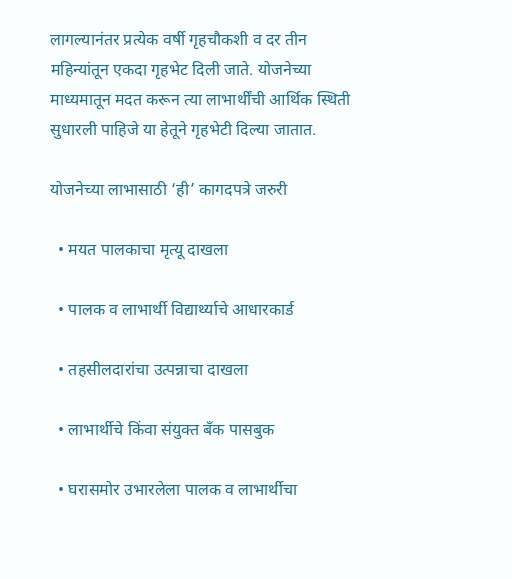लागल्यानंतर प्रत्येक वर्षी गृहचौकशी व दर तीन महिन्यांतून एकदा गृहभेट दिली जाते. योजनेच्या माध्यमातून मदत करून त्या लाभार्थींची आर्थिक स्थिती सुधारली पाहिजे या हेतूने गृहभेटी दिल्या जातात.

योजनेच्या लाभासाठी ‘ही’ कागदपत्रे जरुरी

  • मयत पालकाचा मृत्यू दाखला

  • पालक व लाभार्थी विद्यार्थ्याचे आधारकार्ड

  • तहसीलदारांचा उत्पन्नाचा दाखला

  • लाभार्थीचे किंवा संयुक्त बॅंक पासबुक

  • घरासमोर उभारलेला पालक व लाभार्थीचा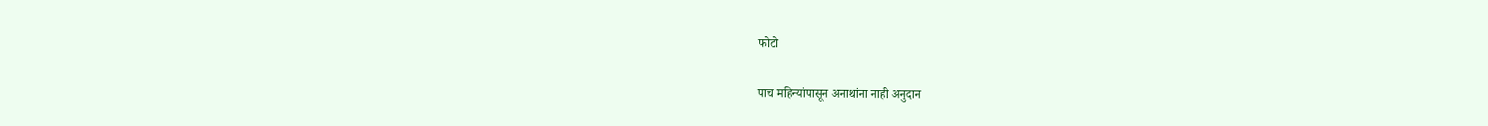फोटो

पाच महिन्यांपासून अनाथांना नाही अनुदान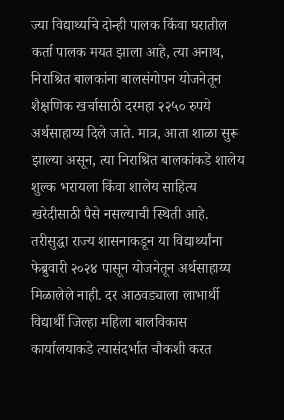ज्या विद्यार्थ्याचे दोन्ही पालक किंवा घरातील कर्ता पालक मयत झाला आहे, त्या अनाथ, निराश्रित बालकांना बालसंगोपन योजनेतून शैक्षणिक खर्चासाठी दरमहा २२५० रुपये अर्थसाहाय्य दिले जाते. मात्र, आता शाळा सुरू झाल्या असून, त्या निराश्रित बालकांकडे शालेय शुल्क भरायला किंवा शालेय साहित्य खरेदीसाठी पैसे नसल्याची स्थिती आहे. तरीसुद्धा राज्य शासनाकडून या विद्यार्थ्यांना फेब्रुवारी २०२४ पासून योजनेतून अर्थसाहाय्य मिळालेले नाही. दर आठवड्याला लाभार्थी विद्यार्थी जिल्हा महिला बालविकास कार्यालयाकडे त्यासंदर्भात चौकशी करत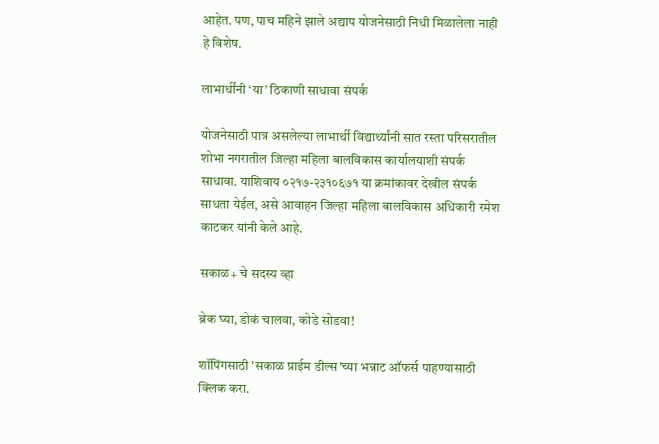आहेत. पण, पाच महिने झाले अद्याप योजनेसाठी निधी मिळालेला नाही हे विशेष.

लाभार्थींनी ‘या’ ठिकाणी साधावा संपर्क

योजनेसाठी पात्र असलेल्या लाभार्थी विद्यार्थ्यांनी सात रस्ता परिसरातील शोभा नगरातील जिल्हा महिला बालविकास कार्यालयाशी संपर्क साधावा. याशिवाय ०२१७-२३१०६७१ या क्रमांकावर देखील संपर्क साधता येईल, असे आवाहन जिल्हा महिला बालविकास अधिकारी रमेश काटकर यांनी केले आहे.

सकाळ+ चे सदस्य व्हा

ब्रेक घ्या, डोकं चालवा, कोडे सोडवा!

शॉपिंगसाठी 'सकाळ प्राईम डील्स'च्या भन्नाट ऑफर्स पाहण्यासाठी क्लिक करा.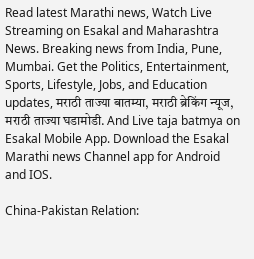Read latest Marathi news, Watch Live Streaming on Esakal and Maharashtra News. Breaking news from India, Pune, Mumbai. Get the Politics, Entertainment, Sports, Lifestyle, Jobs, and Education updates, मराठी ताज्या बातम्या, मराठी ब्रेकिंग न्यूज, मराठी ताज्या घडामोडी. And Live taja batmya on Esakal Mobile App. Download the Esakal Marathi news Channel app for Android and IOS.

China-Pakistan Relation: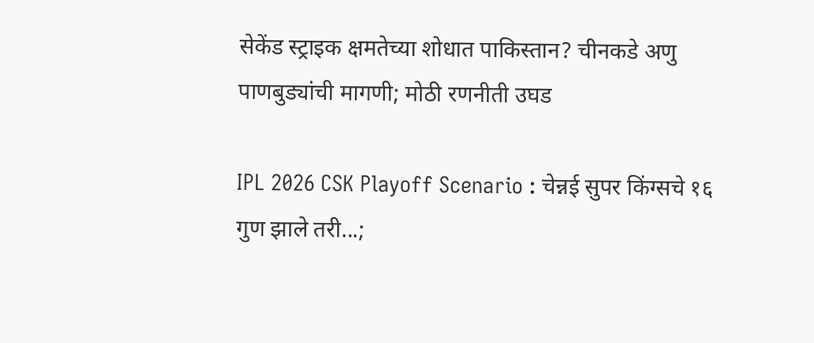सेकेंड स्ट्राइक क्षमतेच्या शोधात पाकिस्तान? चीनकडे अणु पाणबुड्यांची मागणी; मोठी रणनीती उघड

IPL 2026 CSK Playoff Scenario : चेन्नई सुपर किंग्सचे १६ गुण झाले तरी...;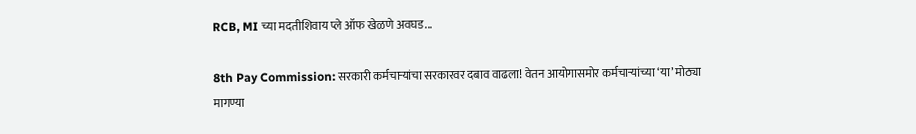RCB, MI च्या मदतीशिवाय प्ले ऑफ खेळणे अवघड...

8th Pay Commission: सरकारी कर्मचाऱ्यांचा सरकारवर दबाव वाढला! वेतन आयोगासमोर कर्मचाऱ्यांच्या ‘या’ मोठ्या मागण्या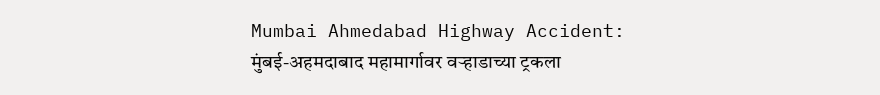Mumbai Ahmedabad Highway Accident: मुंबई-अहमदाबाद महामार्गावर वऱ्हाडाच्या ट्रकला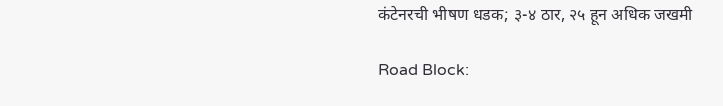कंटेनरची भीषण धडक; ३-४ ठार, २५ हून अधिक जखमी

Road Block: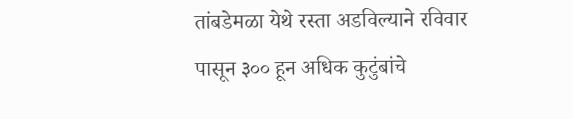तांबडेमळा येथे रस्ता अडविल्याने रविवार पासून ३०० हून अधिक कुटुंबांचे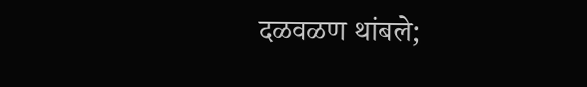दळवळण थांबले;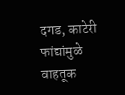दगड, काटेरी फांद्यांमुळे वाहतूक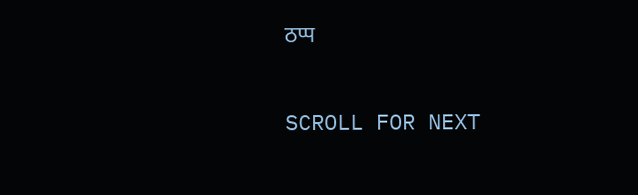ठप्प

SCROLL FOR NEXT